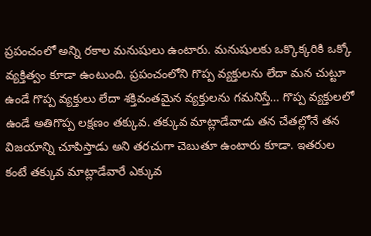ప్రపంచంలో అన్ని రకాల మనుషులు ఉంటారు. మనుషులకు ఒక్కొక్కరికి ఒక్కో వ్యక్తిత్వం కూడా ఉంటుంది. ప్రపంచంలోని గొప్ప వ్యక్తులను లేదా మన చుట్టూ ఉండే గొప్ప వ్యక్తులు లేదా శక్తివంతమైన వ్యక్తులను గమనిస్తే… గొప్ప వ్యక్తులలో ఉండే అతిగొప్ప లక్షణం తక్కువ. తక్కువ మాట్లాడేవాడు తన చేతల్లోనే తన విజయాన్ని చూపిస్తాడు అని తరచుగా చెబుతూ ఉంటారు కూడా. ఇతరుల కంటే తక్కువ మాట్లాడేవారే ఎక్కువ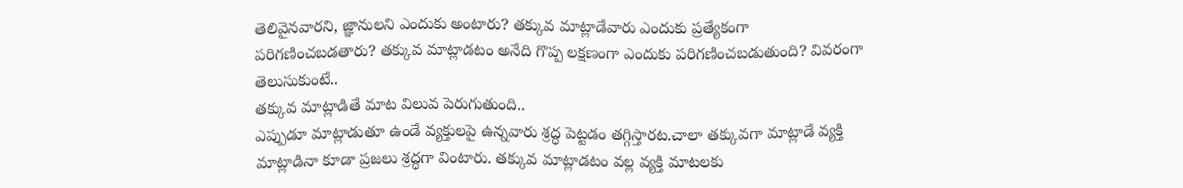తెలివైనవారని, జ్ఞానులని ఎందుకు అంటారు? తక్కువ మాట్లాడేవారు ఎందుకు ప్రత్యేకంగా పరిగణించబడతారు? తక్కువ మాట్లాడటం అనేది గొప్ప లక్షణంగా ఎందుకు పరిగణించబడుతుంది? వివరంగా తెలుసుకుంటే..
తక్కువ మాట్లాడితే మాట విలువ పెరుగుతుంది..
ఎప్పుడూ మాట్లాడుతూ ఉండే వ్యక్తులపై ఉన్నవారు శ్రద్ధ పెట్టడం తగ్గిస్తారట.చాలా తక్కువగా మాట్లాడే వ్యక్తి మాట్లాడినా కూడా ప్రజలు శ్రద్ధగా వింటారు. తక్కువ మాట్లాడటం వల్ల వ్యక్తి మాటలకు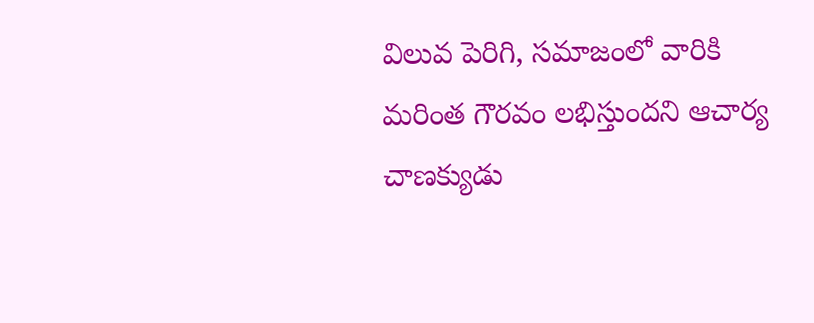విలువ పెరిగి, సమాజంలో వారికి మరింత గౌరవం లభిస్తుందని ఆచార్య చాణక్యుడు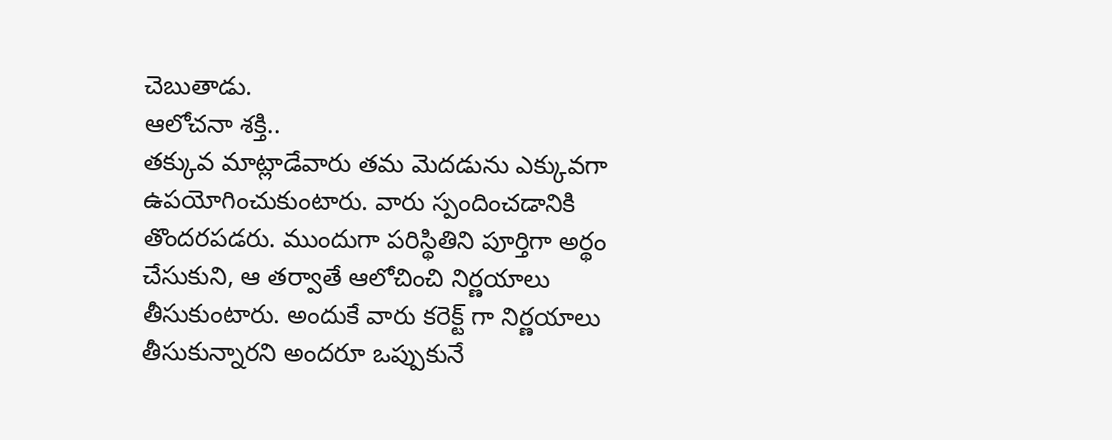చెబుతాడు.
ఆలోచనా శక్తి..
తక్కువ మాట్లాడేవారు తమ మెదడును ఎక్కువగా ఉపయోగించుకుంటారు. వారు స్పందించడానికి తొందరపడరు. ముందుగా పరిస్థితిని పూర్తిగా అర్థం చేసుకుని, ఆ తర్వాతే ఆలోచించి నిర్ణయాలు తీసుకుంటారు. అందుకే వారు కరెక్ట్ గా నిర్ణయాలు తీసుకున్నారని అందరూ ఒప్పుకునే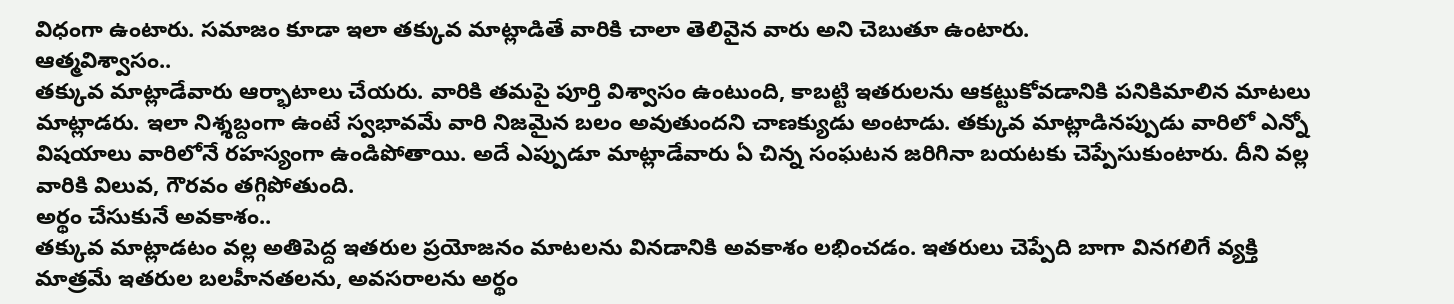విధంగా ఉంటారు. సమాజం కూడా ఇలా తక్కువ మాట్లాడితే వారికి చాలా తెలివైన వారు అని చెబుతూ ఉంటారు.
ఆత్మవిశ్వాసం..
తక్కువ మాట్లాడేవారు ఆర్భాటాలు చేయరు. వారికి తమపై పూర్తి విశ్వాసం ఉంటుంది, కాబట్టి ఇతరులను ఆకట్టుకోవడానికి పనికిమాలిన మాటలు మాట్లాడరు. ఇలా నిశ్శబ్దంగా ఉంటే స్వభావమే వారి నిజమైన బలం అవుతుందని చాణక్యుడు అంటాడు. తక్కువ మాట్లాడినప్పుడు వారిలో ఎన్నో విషయాలు వారిలోనే రహస్యంగా ఉండిపోతాయి. అదే ఎప్పుడూ మాట్లాడేవారు ఏ చిన్న సంఘటన జరిగినా బయటకు చెప్పేసుకుంటారు. దీని వల్ల వారికి విలువ, గౌరవం తగ్గిపోతుంది.
అర్థం చేసుకునే అవకాశం..
తక్కువ మాట్లాడటం వల్ల అతిపెద్ద ఇతరుల ప్రయోజనం మాటలను వినడానికి అవకాశం లభించడం. ఇతరులు చెప్పేది బాగా వినగలిగే వ్యక్తి మాత్రమే ఇతరుల బలహీనతలను, అవసరాలను అర్థం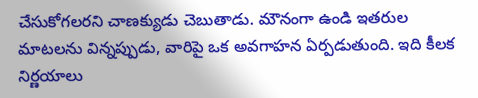చేసుకోగలరని చాణక్యుడు చెబుతాడు. మౌనంగా ఉండి ఇతరుల మాటలను విన్నప్పుడు, వారిపై ఒక అవగాహన ఏర్పడుతుంది. ఇది కీలక నిర్ణయాలు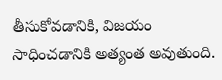తీసుకోవడానికి, విజయం సాధించడానికి అత్యంత అవుతుంది.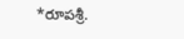*రూపశ్రీ.